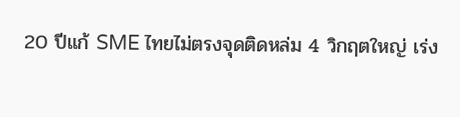20 ปีแก้ SME ไทยไม่ตรงจุดติดหล่ม 4 วิกฤตใหญ่ เร่ง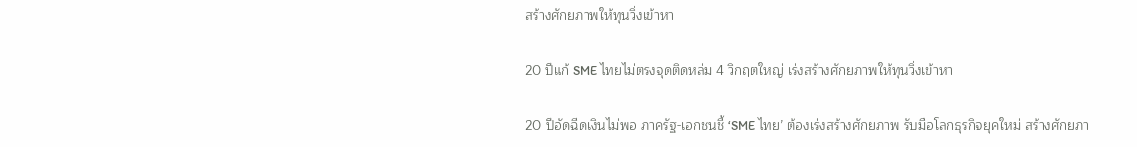สร้างศักยภาพให้ทุนวิ่งเข้าหา

20 ปีแก้ SME ไทยไม่ตรงจุดติดหล่ม 4 วิกฤตใหญ่ เร่งสร้างศักยภาพให้ทุนวิ่งเข้าหา

20 ปีอัดฉีดเงินไม่พอ ภาครัฐ-เอกชนชี้ ‘SME ไทย’ ต้องเร่งสร้างศักยภาพ รับมือโลกธุรกิจยุคใหม่ สร้างศักยภา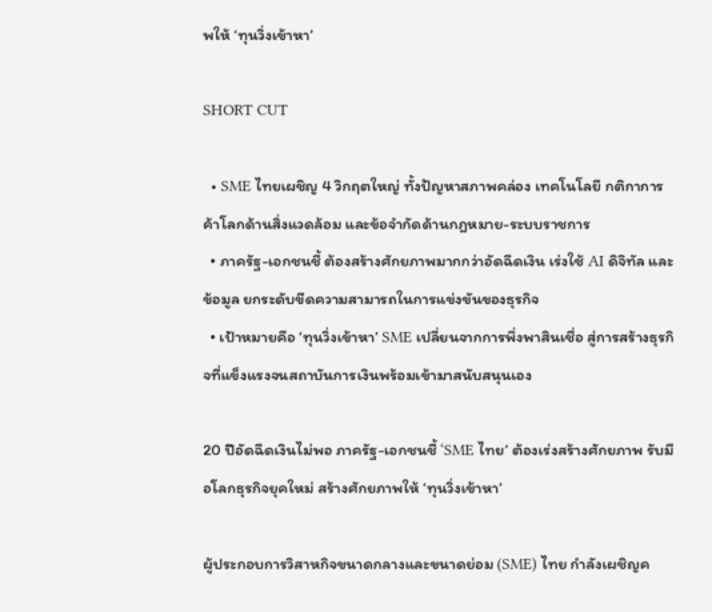พให้ ‘ทุนวิ่งเข้าหา’

SHORT CUT

  • SME ไทยเผชิญ 4 วิกฤตใหญ่ ทั้งปัญหาสภาพคล่อง เทคโนโลยี กติกาการค้าโลกด้านสิ่งแวดล้อม และข้อจำกัดด้านกฎหมาย-ระบบราชการ
  • ภาครัฐ-เอกชนชี้ ต้องสร้างศักยภาพมากกว่าอัดฉีดเงิน เร่งใช้ AI ดิจิทัล และข้อมูล ยกระดับขีดความสามารถในการแข่งขันของธุรกิจ
  • เป้าหมายคือ ‘ทุนวิ่งเข้าหา’ SME เปลี่ยนจากการพึ่งพาสินเชื่อ สู่การสร้างธุรกิจที่แข็งแรงจนสถาบันการเงินพร้อมเข้ามาสนับสนุนเอง

20 ปีอัดฉีดเงินไม่พอ ภาครัฐ-เอกชนชี้ ‘SME ไทย’ ต้องเร่งสร้างศักยภาพ รับมือโลกธุรกิจยุคใหม่ สร้างศักยภาพให้ ‘ทุนวิ่งเข้าหา’

ผู้ประกอบการวิสาหกิจขนาดกลางและขนาดย่อม (SME) ไทย กำลังเผชิญค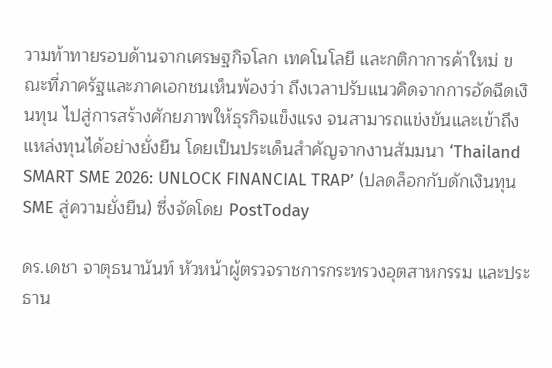วามท้าทายรอบด้านจากเศรษฐกิจโลก เทคโนโลยี และกติกาการค้าใหม่ ขณะที่ภาครัฐและภาคเอกชนเห็นพ้องว่า ถึงเวลาปรับแนวคิดจากการอัดฉีดเงินทุน ไปสู่การสร้างศักยภาพให้ธุรกิจแข็งแรง จนสามารถแข่งขันและเข้าถึงแหล่งทุนได้อย่างยั่งยืน โดยเป็นประเด็นสำคัญจากงานสัมมนา ‘Thailand SMART SME 2026: UNLOCK FINANCIAL TRAP’ (ปลดล็อกกับดักเงินทุน SME สู่ความยั่งยืน) ซึ่งจัดโดย PostToday

ดร.เดชา จาตุธนานันท์ หัวหน้าผู้ตรวจราชการกระทรวงอุตสาหกรรม และประธาน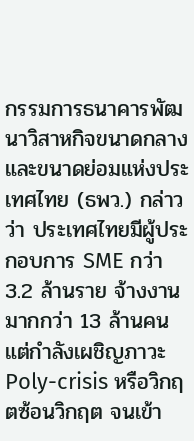กรรมการธนาคารพัฒนาวิสาหกิจขนาดกลางและขนาดย่อมแห่งประเทศไทย (ธพว.) กล่าวว่า ประเทศไทยมีผู้ประกอบการ SME กว่า 3.2 ล้านราย จ้างงานมากกว่า 13 ล้านคน แต่กำลังเผชิญภาวะ Poly-crisis หรือวิกฤตซ้อนวิกฤต จนเข้า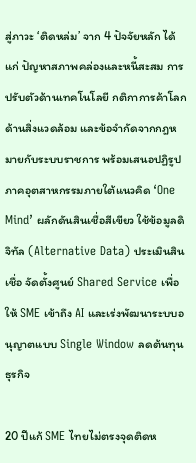สู่ภาวะ ‘ติดหล่ม’ จาก 4 ปัจจัยหลัก ได้แก่ ปัญหาสภาพคล่องและหนี้สะสม การปรับตัวด้านเทคโนโลยี กติกาการค้าโลกด้านสิ่งแวดล้อม และข้อจำกัดจากกฎหมายกับระบบราชการ พร้อมเสนอปฏิรูปภาคอุตสาหกรรมภายใต้แนวคิด ‘One Mind’ ผลักดันสินเชื่อสีเขียว ใช้ข้อมูลดิจิทัล (Alternative Data) ประเมินสินเชื่อ จัดตั้งศูนย์ Shared Service เพื่อให้ SME เข้าถึง AI และเร่งพัฒนาระบบอนุญาตแบบ Single Window ลดต้นทุนธุรกิจ

20 ปีแก้ SME ไทยไม่ตรงจุดติดห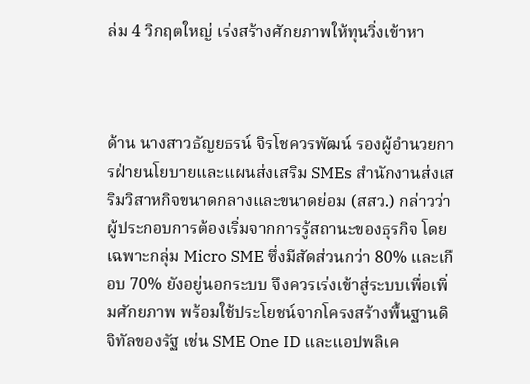ล่ม 4 วิกฤตใหญ่ เร่งสร้างศักยภาพให้ทุนวิ่งเข้าหา



ด้าน นางสาวธัญยธรน์ จิรโชควรพัฒน์ รองผู้อำนวยการฝ่ายนโยบายและแผนส่งเสริม SMEs สำนักงานส่งเสริมวิสาหกิจขนาดกลางและขนาดย่อม (สสว.) กล่าวว่า ผู้ประกอบการต้องเริ่มจากการรู้สถานะของธุรกิจ โดยเฉพาะกลุ่ม Micro SME ซึ่งมีสัดส่วนกว่า 80% และเกือบ 70% ยังอยู่นอกระบบ จึงควรเร่งเข้าสู่ระบบเพื่อเพิ่มศักยภาพ พร้อมใช้ประโยชน์จากโครงสร้างพื้นฐานดิจิทัลของรัฐ เช่น SME One ID และแอปพลิเค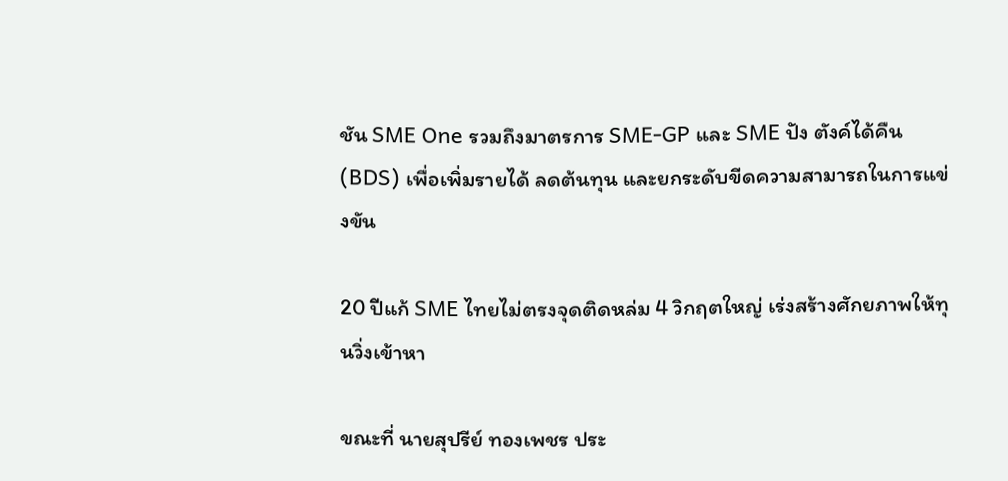ชัน SME One รวมถึงมาตรการ SME-GP และ SME ปัง ตังค์ได้คืน (BDS) เพื่อเพิ่มรายได้ ลดต้นทุน และยกระดับขีดความสามารถในการแข่งขัน

20 ปีแก้ SME ไทยไม่ตรงจุดติดหล่ม 4 วิกฤตใหญ่ เร่งสร้างศักยภาพให้ทุนวิ่งเข้าหา

ขณะที่ นายสุปรีย์ ทองเพชร ประ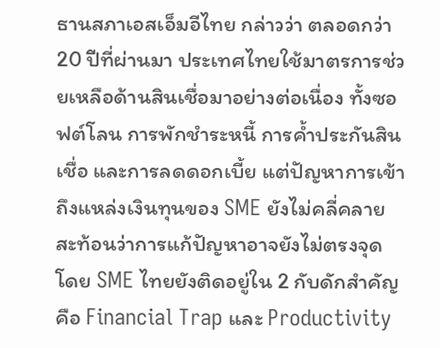ธานสภาเอสเอ็มอีไทย กล่าวว่า ตลอดกว่า 20 ปีที่ผ่านมา ประเทศไทยใช้มาตรการช่วยเหลือด้านสินเชื่อมาอย่างต่อเนื่อง ทั้งซอฟต์โลน การพักชำระหนี้ การค้ำประกันสินเชื่อ และการลดดอกเบี้ย แต่ปัญหาการเข้าถึงแหล่งเงินทุนของ SME ยังไม่คลี่คลาย สะท้อนว่าการแก้ปัญหาอาจยังไม่ตรงจุด โดย SME ไทยยังติดอยู่ใน 2 กับดักสำคัญ คือ Financial Trap และ Productivity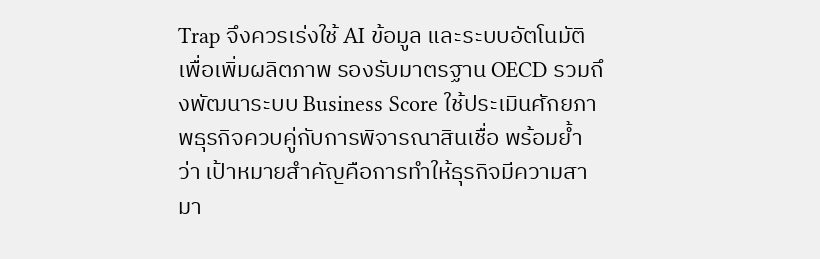Trap จึงควรเร่งใช้ AI ข้อมูล และระบบอัตโนมัติ เพื่อเพิ่มผลิตภาพ รองรับมาตรฐาน OECD รวมถึงพัฒนาระบบ Business Score ใช้ประเมินศักยภาพธุรกิจควบคู่กับการพิจารณาสินเชื่อ พร้อมย้ำว่า เป้าหมายสำคัญคือการทำให้ธุรกิจมีความสามา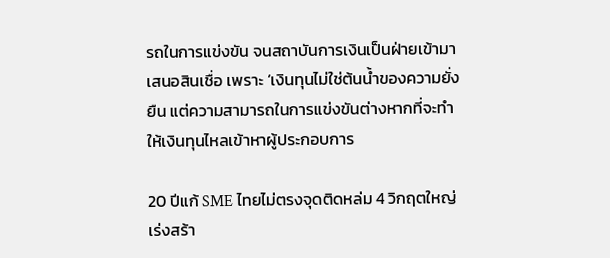รถในการแข่งขัน จนสถาบันการเงินเป็นฝ่ายเข้ามาเสนอสินเชื่อ เพราะ ‘เงินทุนไม่ใช่ต้นน้ำของความยั่งยืน แต่ความสามารถในการแข่งขันต่างหากที่จะทำให้เงินทุนไหลเข้าหาผู้ประกอบการ

20 ปีแก้ SME ไทยไม่ตรงจุดติดหล่ม 4 วิกฤตใหญ่ เร่งสร้า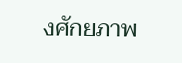งศักยภาพ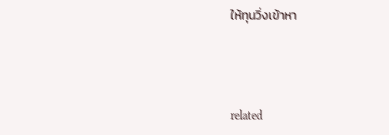ให้ทุนวิ่งเข้าหา



related